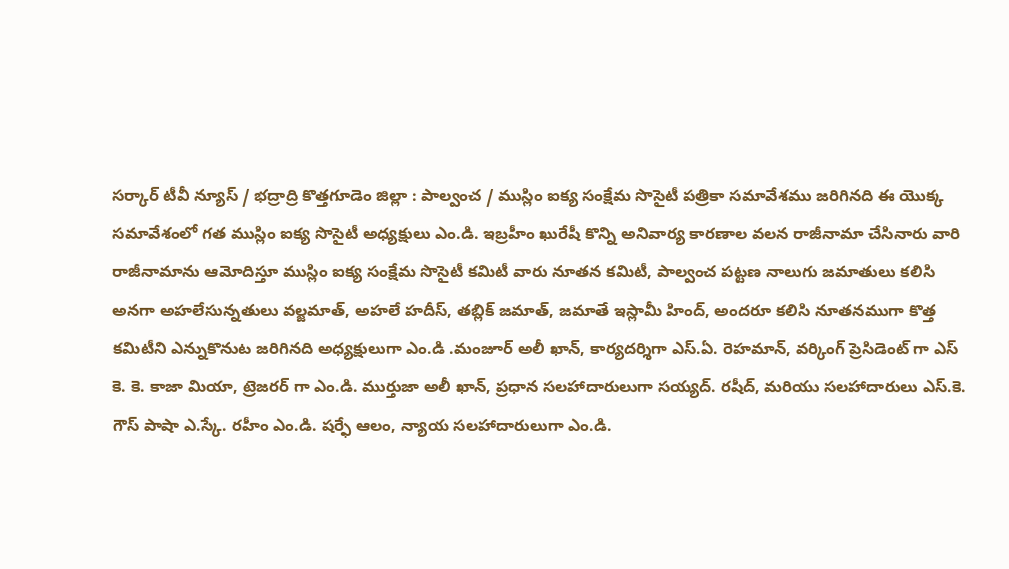సర్కార్ టీవీ న్యూస్ / భద్రాద్రి కొత్తగూడెం జిల్లా : పాల్వంచ / ముస్లిం ఐక్య సంక్షేమ సొసైటీ పత్రికా సమావేశము జరిగినది ఈ యొక్క సమావేశంలో గత ముస్లిం ఐక్య సొసైటీ అధ్యక్షులు ఎం.డి. ఇబ్రహీం ఖురేషీ కొన్ని అనివార్య కారణాల వలన రాజీనామా చేసినారు వారి రాజీనామాను ఆమోదిస్తూ ముస్లిం ఐక్య సంక్షేమ సొసైటీ కమిటీ వారు నూతన కమిటీ, పాల్వంచ పట్టణ నాలుగు జమాతులు కలిసి అనగా అహలేసున్నతులు వల్జమాత్, అహలే హదీస్, తబ్లిక్ జమాత్, జమాతే ఇస్లామీ హింద్, అందరూ కలిసి నూతనముగా కొత్త కమిటీని ఎన్నుకొనుట జరిగినది అధ్యక్షులుగా ఎం.డి .మంజూర్ అలీ ఖాన్, కార్యదర్శిగా ఎస్.ఏ. రెహమాన్, వర్కింగ్ ప్రెసిడెంట్ గా ఎస్ కె. కె. కాజా మియా, ట్రెజరర్ గా ఎం.డి. ముర్తుజా అలీ ఖాన్, ప్రధాన సలహాదారులుగా సయ్యద్. రషీద్, మరియు సలహాదారులు ఎస్.కె. గౌస్ పాషా ఎ.స్కే. రహీం ఎం.డి. షర్ఫే ఆలం, న్యాయ సలహాదారులుగా ఎం.డి.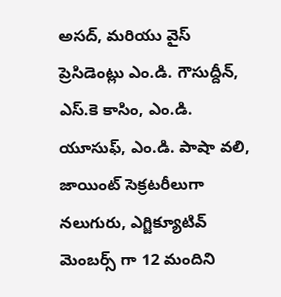అసద్, మరియు వైస్ ప్రెసిడెంట్లు ఎం.డి. గౌసుద్దీన్, ఎస్.కె కాసిం, ఎం.డి. యూసుఫ్, ఎం.డి. పాషా వలి, జాయింట్ సెక్రటరీలుగా నలుగురు, ఎగ్జిక్యూటివ్ మెంబర్స్ గా 12 మందిని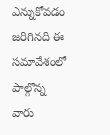ఎన్నుకోవడం జరిగినది ఈ సమావేశంలో పాల్గొన్న వారు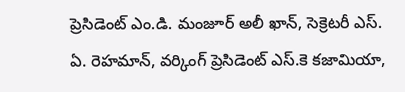ప్రెసిడెంట్ ఎం.డి. మంజూర్ అలీ ఖాన్, సెక్రెటరీ ఎస్. ఏ. రెహమాన్, వర్కింగ్ ప్రెసిడెంట్ ఎస్.కె కజామియా,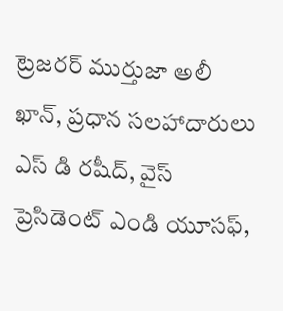ట్రెజరర్ ముర్తుజా అలీ ఖాన్, ప్రధాన సలహాదారులు ఎస్ డి రషీద్, వైస్ ప్రెసిడెంట్ ఎండి యూసఫ్,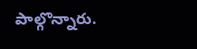పాల్గొన్నారు.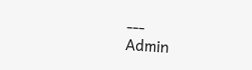---
Admin